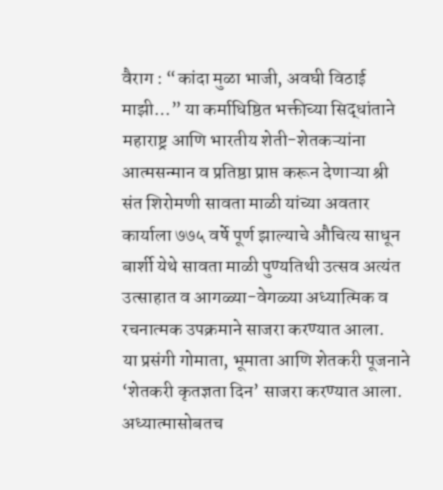वैराग : “कांदा मुळा भाजी, अवघी विठाई माझी…” या कर्माधिष्ठित भक्तीच्या सिद्धांताने महाराष्ट्र आणि भारतीय शेती-शेतकऱ्यांना आत्मसन्मान व प्रतिष्ठा प्राप्त करून देणाऱ्या श्री संत शिरोमणी सावता माळी यांच्या अवतार कार्याला ७७५ वर्षे पूर्ण झाल्याचे औचित्य साधून बार्शी येथे सावता माळी पुण्यतिथी उत्सव अत्यंत उत्साहात व आगळ्या-वेगळ्या अध्यात्मिक व रचनात्मक उपक्रमाने साजरा करण्यात आला.
या प्रसंगी गोमाता, भूमाता आणि शेतकरी पूजनाने ‘शेतकरी कृतज्ञता दिन’ साजरा करण्यात आला. अध्यात्मासोबतच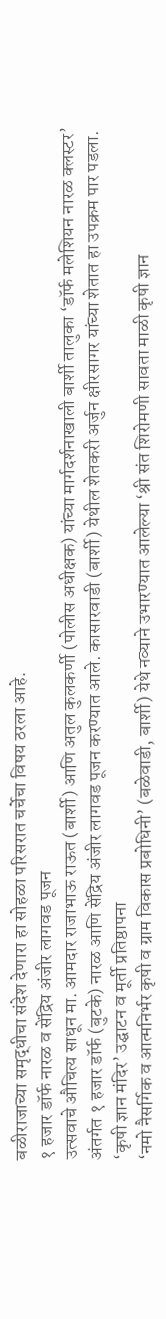बळीराजाच्या समृद्धीचा संदेश देणारा हा सोहळा परिसरात चर्चेचा विषय ठरला आहे.
१ हजार डॉर्फ नारळ व सेंद्रिय अंजीर लागवड पूजन
उत्सवाचे औचित्य साधून मा. आमदार राजाभाऊ राऊत (बार्शी) आणि अतुल कुलकर्णी (पोलीस अधीक्षक) यांच्या मार्गदर्शनाखाली बार्शी तालुका ‘डॉर्फ मलेशियन नारळ क्लस्टर’ अंतर्गत १ हजार डॉर्फ (बुटके) नारळ आणि सेंद्रिय अंजीर लागवड पूजन करण्यात आले. कासारवाडी (बार्शी) येथील शेतकरी अर्जुन क्षीरसागर यांच्या शेतात हा उपक्रम पार पडला.
‘कृषी ज्ञान मंदिर’ उद्घाटन व मूर्ती प्रतिष्ठापना
‘नमो नैसर्गिक व आत्मनिर्भर कृषी व ग्राम विकास प्रबोधिनी’ (बळेवाडी, बार्शी) येथे नव्याने उभारण्यात आलेल्या ‘श्री संत शिरोमणी सावता माळी कृषी ज्ञान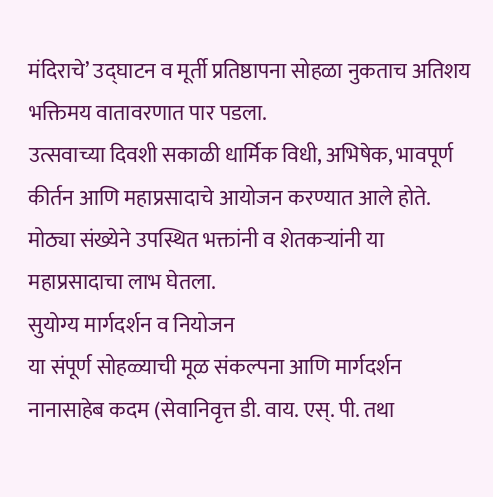मंदिराचे’ उद्घाटन व मूर्ती प्रतिष्ठापना सोहळा नुकताच अतिशय भक्तिमय वातावरणात पार पडला.
उत्सवाच्या दिवशी सकाळी धार्मिक विधी, अभिषेक, भावपूर्ण कीर्तन आणि महाप्रसादाचे आयोजन करण्यात आले होते. मोठ्या संख्येने उपस्थित भक्तांनी व शेतकऱ्यांनी या महाप्रसादाचा लाभ घेतला.
सुयोग्य मार्गदर्शन व नियोजन
या संपूर्ण सोहळ्याची मूळ संकल्पना आणि मार्गदर्शन नानासाहेब कदम (सेवानिवृत्त डी. वाय. एस्. पी. तथा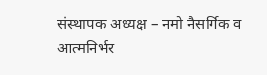संस्थापक अध्यक्ष – नमो नैसर्गिक व आत्मनिर्भर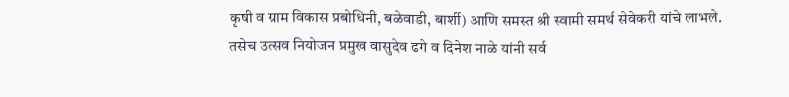कृषी व ग्राम विकास प्रबोधिनी, बळेवाडी, बार्शी) आणि समस्त श्री स्वामी समर्थ सेवेकरी यांचे लाभले.
तसेच उत्सव नियोजन प्रमुख वासुदेव ढगे व दिनेश नाळे यांनी सर्व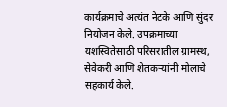कार्यक्रमाचे अत्यंत नेटके आणि सुंदर नियोजन केले. उपक्रमाच्या यशस्वितेसाठी परिसरातील ग्रामस्थ, सेवेकरी आणि शेतकऱ्यांनी मोलाचे सहकार्य केले.